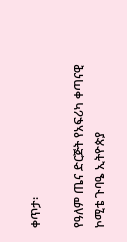ቀጥታ፡

የዓለም ጤና ድርጅት የአፍሪካ ቀጣናዊ ኮሚቴ ጉባዔ ኢትዮጵያ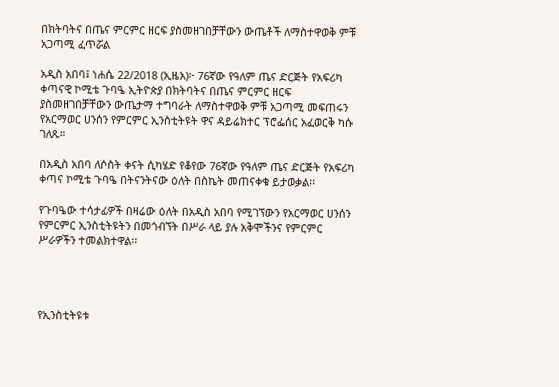በክትባትና በጤና ምርምር ዘርፍ ያስመዘገበቻቸውን ውጤቶች ለማስተዋወቅ ምቹ አጋጣሚ ፈጥሯል

አዲስ አበባ፤ ነሐሴ 22/2018 (ኢዜአ)፦ 76ኛው የዓለም ጤና ድርጅት የአፍሪካ ቀጣናዊ ኮሚቴ ጉባዔ ኢትዮጵያ በክትባትና በጤና ምርምር ዘርፍ ያስመዘገበቻቸውን ውጤታማ ተግባራት ለማስተዋወቅ ምቹ አጋጣሚ መፍጠሩን የአርማወር ሀንሰን የምርምር ኢንስቲትዩት ዋና ዳይሬክተር ፕሮፌሰር አፈወርቅ ካሱ ገለጹ።

በአዲስ አበባ ለሶስት ቀናት ሲካሄድ የቆየው 76ኛው የዓለም ጤና ድርጅት የአፍሪካ ቀጣና ኮሚቴ ጉባዔ በትናንትናው ዕለት በስኬት መጠናቀቁ ይታወቃል፡፡

የጉባዔው ተሳታፊዎች በዛሬው ዕለት በአዲስ አበባ የሚገኘውን የአርማወር ሀንሰን የምርምር ኢንስቲትዩትን በመጎብኘት በሥራ ላይ ያሉ አቅሞችንና የምርምር ሥራዎችን ተመልክተዋል፡፡




የኢንስቲትዩቱ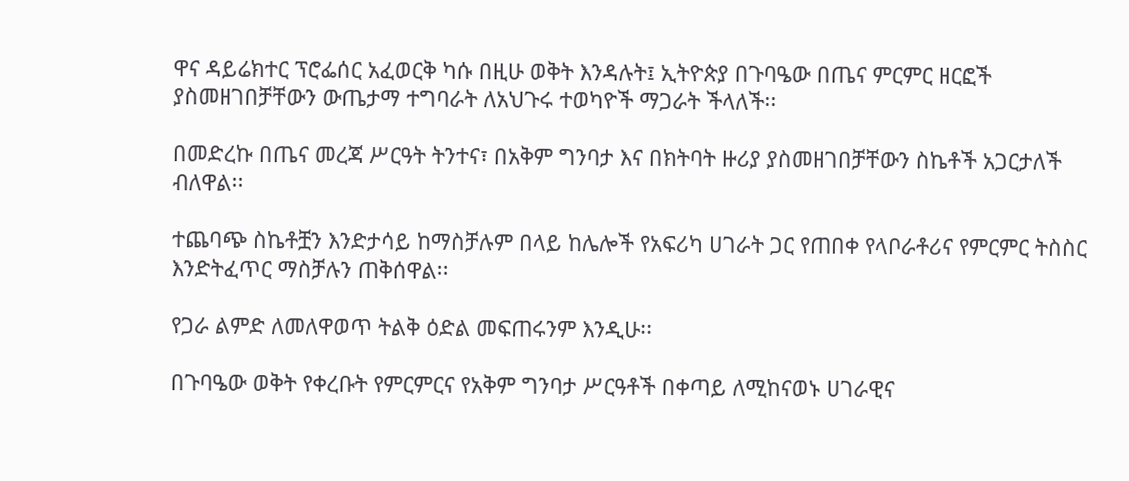ዋና ዳይሬክተር ፕሮፌሰር አፈወርቅ ካሱ በዚሁ ወቅት እንዳሉት፤ ኢትዮጵያ በጉባዔው በጤና ምርምር ዘርፎች ያስመዘገበቻቸውን ውጤታማ ተግባራት ለአህጉሩ ተወካዮች ማጋራት ችላለች፡፡

በመድረኩ በጤና መረጃ ሥርዓት ትንተና፣ በአቅም ግንባታ እና በክትባት ዙሪያ ያስመዘገበቻቸውን ስኬቶች አጋርታለች ብለዋል፡፡

ተጨባጭ ስኬቶቿን እንድታሳይ ከማስቻሉም በላይ ከሌሎች የአፍሪካ ሀገራት ጋር የጠበቀ የላቦራቶሪና የምርምር ትስስር እንድትፈጥር ማስቻሉን ጠቅሰዋል፡፡

የጋራ ልምድ ለመለዋወጥ ትልቅ ዕድል መፍጠሩንም እንዲሁ፡፡

በጉባዔው ወቅት የቀረቡት የምርምርና የአቅም ግንባታ ሥርዓቶች በቀጣይ ለሚከናወኑ ሀገራዊና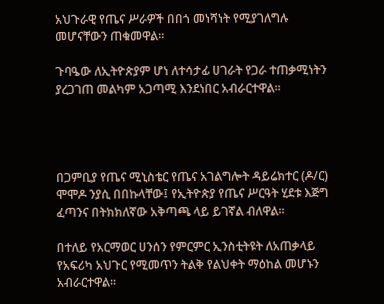አህጉራዊ የጤና ሥራዎች በበጎ መነሻነት የሚያገለግሉ መሆናቸውን ጠቁመዋል፡፡

ጉባዔው ለኢትዮጵያም ሆነ ለተሳታፊ ሀገራት የጋራ ተጠቃሚነትን ያረጋገጠ መልካም አጋጣሚ እንደነበር አብራርተዋል፡፡




በጋምቢያ የጤና ሚኒስቴር የጤና አገልግሎት ዳይሬክተር (ዶ/ር) ሞሞዶ ንያሲ በበኩላቸው፤ የኢትዮጵያ የጤና ሥርዓት ሂደቱ እጅግ ፈጣንና በትክክለኛው አቅጣጫ ላይ ይገኛል ብለዋል፡፡

በተለይ የአርማወር ሀንሰን የምርምር ኢንስቲትዩት ለአጠቃላይ የአፍሪካ አህጉር የሚመጥን ትልቅ የልህቀት ማዕከል መሆኑን አብራርተዋል፡፡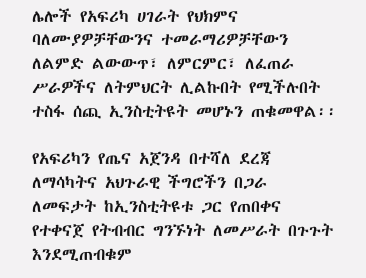ሌሎች የአፍሪካ ሀገራት የህክምና ባለሙያዎቻቸውንና ተመራማሪዎቻቸውን ለልምድ ልውውጥ፣ ለምርምር፣ ለፈጠራ ሥራዎችና ለትምህርት ሊልኩበት የሚችሉበት ተስፋ ሰጪ ኢንስቲትዩት መሆኑን ጠቁመዋል፡፡

የአፍሪካን የጤና አጀንዳ በተሻለ ደረጃ ለማሳካትና አህጉራዊ ችግሮችን በጋራ ለመፍታት ከኢንስቲትዩቱ ጋር የጠበቀና የተቀናጀ የትብብር ግንኙነት ለመሥራት በጉጉት እንደሚጠብቁም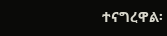ተናግረዋል፡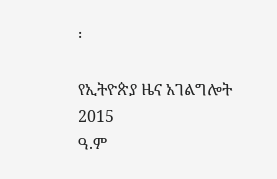፡

የኢትዮጵያ ዜና አገልግሎት
2015
ዓ.ም